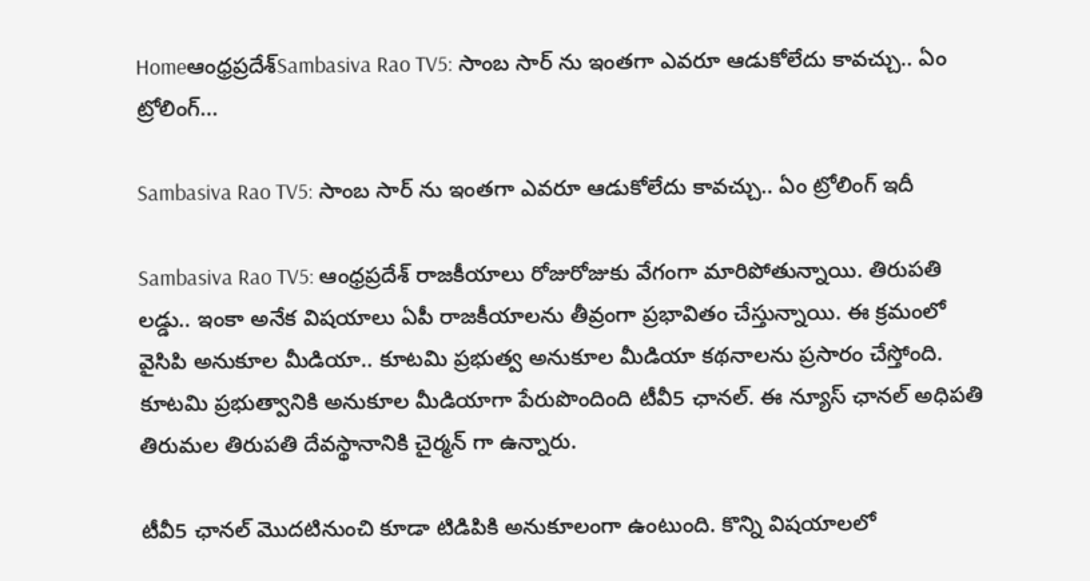Homeఆంధ్రప్రదేశ్‌Sambasiva Rao TV5: సాంబ సార్ ను ఇంతగా ఎవరూ ఆడుకోలేదు కావచ్చు.. ఏం ట్రోలింగ్...

Sambasiva Rao TV5: సాంబ సార్ ను ఇంతగా ఎవరూ ఆడుకోలేదు కావచ్చు.. ఏం ట్రోలింగ్ ఇదీ

Sambasiva Rao TV5: ఆంధ్రప్రదేశ్ రాజకీయాలు రోజురోజుకు వేగంగా మారిపోతున్నాయి. తిరుపతి లడ్డు.. ఇంకా అనేక విషయాలు ఏపీ రాజకీయాలను తీవ్రంగా ప్రభావితం చేస్తున్నాయి. ఈ క్రమంలో వైసిపి అనుకూల మీడియా.. కూటమి ప్రభుత్వ అనుకూల మీడియా కథనాలను ప్రసారం చేస్తోంది. కూటమి ప్రభుత్వానికి అనుకూల మీడియాగా పేరుపొందింది టీవీ5 ఛానల్. ఈ న్యూస్ ఛానల్ అధిపతి తిరుమల తిరుపతి దేవస్థానానికి చైర్మన్ గా ఉన్నారు.

టీవీ5 ఛానల్ మొదటినుంచి కూడా టిడిపికి అనుకూలంగా ఉంటుంది. కొన్ని విషయాలలో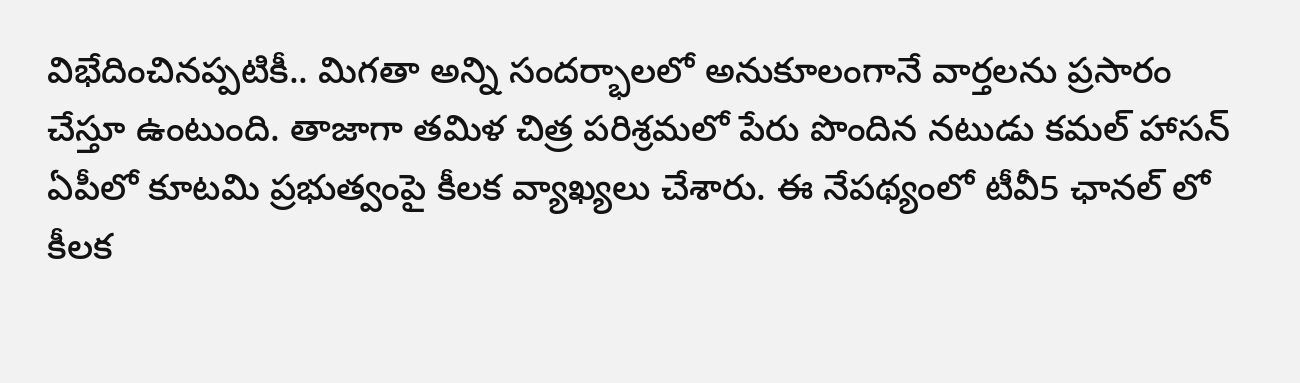విభేదించినప్పటికీ.. మిగతా అన్ని సందర్భాలలో అనుకూలంగానే వార్తలను ప్రసారం చేస్తూ ఉంటుంది. తాజాగా తమిళ చిత్ర పరిశ్రమలో పేరు పొందిన నటుడు కమల్ హాసన్ ఏపీలో కూటమి ప్రభుత్వంపై కీలక వ్యాఖ్యలు చేశారు. ఈ నేపథ్యంలో టీవీ5 ఛానల్ లో కీలక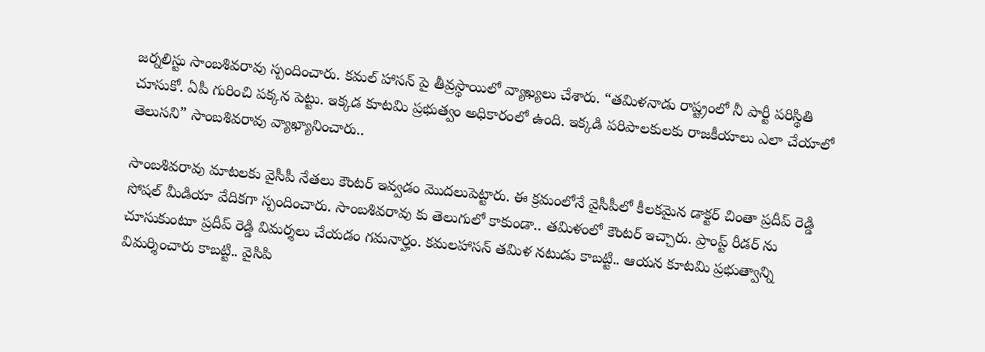జర్నలిస్టు సాంబశివరావు స్పందించారు. కమల్ హాసన్ పై తీవ్రస్థాయిలో వ్యాఖ్యలు చేశారు. “తమిళనాడు రాష్ట్రంలో నీ పార్టీ పరిస్థితి చూసుకో. ఏపీ గురించి పక్కన పెట్టు. ఇక్కడ కూటమి ప్రభుత్వం అధికారంలో ఉంది. ఇక్కడి పరిపాలకులకు రాజకీయాలు ఎలా చేయాలో తెలుసని” సాంబశివరావు వ్యాఖ్యానించారు..

సాంబశివరావు మాటలకు వైసీపీ నేతలు కౌంటర్ ఇవ్వడం మొదలుపెట్టారు. ఈ క్రమంలోనే వైసీపీలో కీలకమైన డాక్టర్ చింతా ప్రదీప్ రెడ్డి సోషల్ మీడియా వేదికగా స్పందించారు. సాంబశివరావు కు తెలుగులో కాకుండా.. తమిళంలో కౌంటర్ ఇచ్చారు. ప్రాంప్ట్ రీడర్ ను చూసుకుంటూ ప్రదీప్ రెడ్డి విమర్శలు చేయడం గమనార్హం. కమలహాసన్ తమిళ నటుడు కాబట్టి.. ఆయన కూటమి ప్రభుత్వాన్ని విమర్శించారు కాబట్టి.. వైసిపి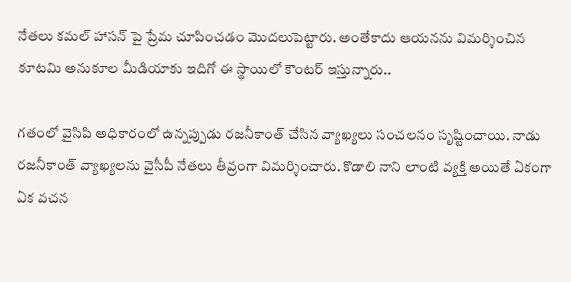నేతలు కమల్ హాసన్ పై ప్రేమ చూపించడం మొదలుపెట్టారు. అంతేకాదు ఆయనను విమర్శించిన కూటమి అనుకూల మీడియాకు ఇదిగో ఈ స్థాయిలో కౌంటర్ ఇస్తున్నారు..

గతంలో వైసిపి అధికారంలో ఉన్నప్పుడు రజనీకాంత్ చేసిన వ్యాఖ్యలు సంచలనం సృష్టించాయి. నాడు రజనీకాంత్ వ్యాఖ్యలను వైసీపీ నేతలు తీవ్రంగా విమర్శించారు. కొడాలి నాని లాంటి వ్యక్తి అయితే ఏకంగా ఏక వచన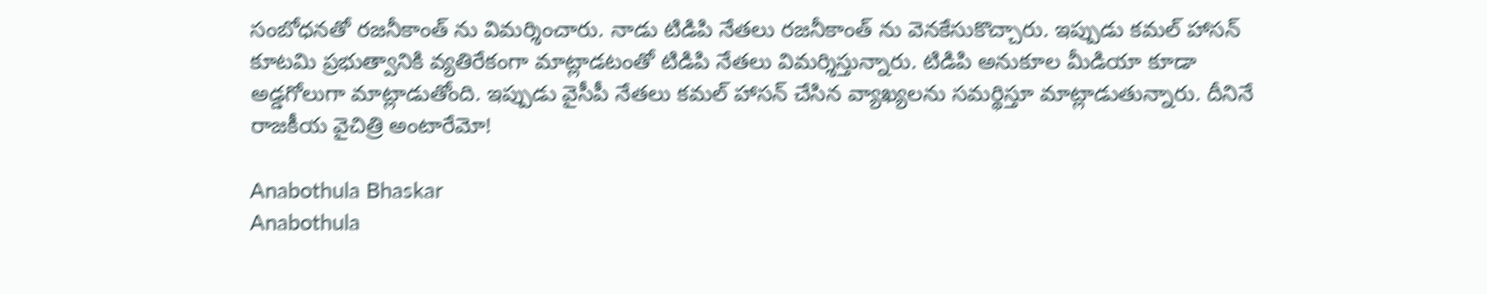సంబోధనతో రజనీకాంత్ ను విమర్శించారు. నాడు టిడిపి నేతలు రజనీకాంత్ ను వెనకేసుకొచ్చారు. ఇప్పుడు కమల్ హాసన్ కూటమి ప్రభుత్వానికి వ్యతిరేకంగా మాట్లాడటంతో టిడిపి నేతలు విమర్శిస్తున్నారు. టిడిపి అనుకూల మీడియా కూడా అడ్డగోలుగా మాట్లాడుతోంది. ఇప్పుడు వైసీపీ నేతలు కమల్ హాసన్ చేసిన వ్యాఖ్యలను సమర్థిస్తూ మాట్లాడుతున్నారు. దీనినే రాజకీయ వైచిత్రి అంటారేమో!

Anabothula Bhaskar
Anabothula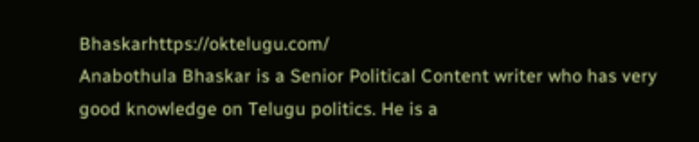Bhaskarhttps://oktelugu.com/
Anabothula Bhaskar is a Senior Political Content writer who has very good knowledge on Telugu politics. He is a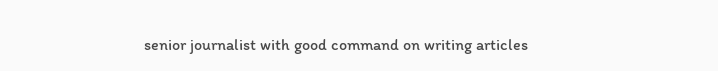senior journalist with good command on writing articles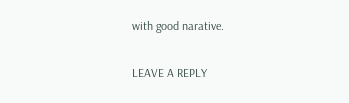with good narative.

LEAVE A REPLY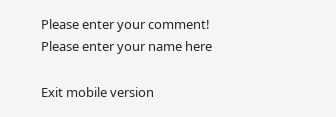Please enter your comment!
Please enter your name here

Exit mobile version